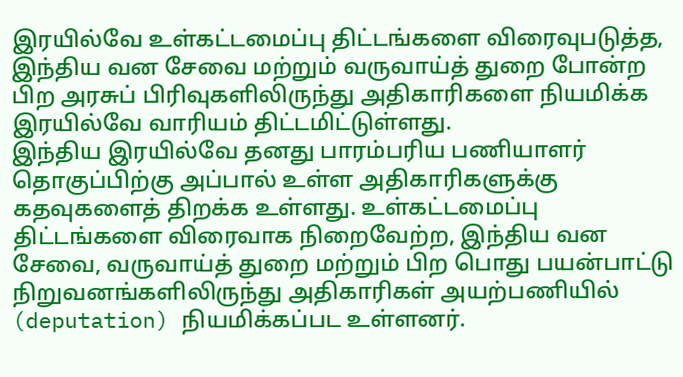இரயில்வே உள்கட்டமைப்பு திட்டங்களை விரைவுபடுத்த, இந்திய வன சேவை மற்றும் வருவாய்த் துறை போன்ற பிற அரசுப் பிரிவுகளிலிருந்து அதிகாரிகளை நியமிக்க இரயில்வே வாரியம் திட்டமிட்டுள்ளது.
இந்திய இரயில்வே தனது பாரம்பரிய பணியாளர் தொகுப்பிற்கு அப்பால் உள்ள அதிகாரிகளுக்கு கதவுகளைத் திறக்க உள்ளது. உள்கட்டமைப்பு திட்டங்களை விரைவாக நிறைவேற்ற, இந்திய வன சேவை, வருவாய்த் துறை மற்றும் பிற பொது பயன்பாட்டு நிறுவனங்களிலிருந்து அதிகாரிகள் அயற்பணியில் (deputation) நியமிக்கப்பட உள்ளனர்.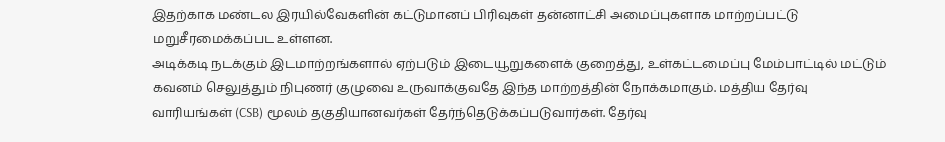இதற்காக மண்டல இரயில்வேகளின் கட்டுமானப் பிரிவுகள் தன்னாட்சி அமைப்புகளாக மாற்றப்பட்டு மறுசீரமைக்கப்பட உள்ளன.
அடிக்கடி நடக்கும் இடமாற்றங்களால் ஏற்படும் இடையூறுகளைக் குறைத்து, உள்கட்டமைப்பு மேம்பாட்டில் மட்டும் கவனம் செலுத்தும் நிபுணர் குழுவை உருவாக்குவதே இந்த மாற்றத்தின் நோக்கமாகும். மத்திய தேர்வு வாரியங்கள் (CSB) மூலம் தகுதியானவர்கள் தேர்ந்தெடுக்கப்படுவார்கள். தேர்வு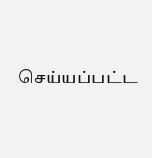செய்யப்பட்ட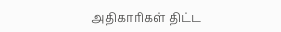அதிகாரிகள் திட்ட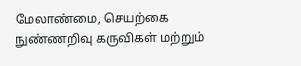மேலாண்மை, செயற்கை நுண்ணறிவு கருவிகள் மற்றும்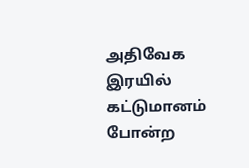அதிவேக இரயில் கட்டுமானம் போன்ற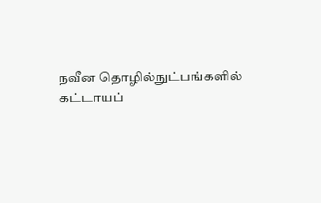நவீன தொழில்நுட்பங்களில் கட்டாயப்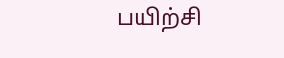பயிற்சி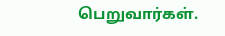பெறுவார்கள்.